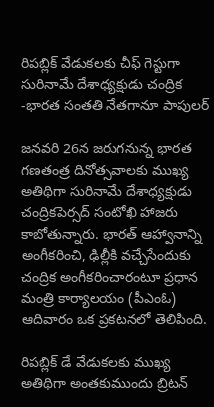రిపబ్లిక్ వేడుకలకు చీఫ్ గెస్టుగా సురినామే దేశాధ్యక్షుడు చంద్రిక -భారత సంతతి నేతగానూ పాపులర్

జనవరి 26న జరుగనున్న భారత గణతంత్ర దినోత్సవాలకు ముఖ్య అతిథిగా సురినామే దేశాధ్యక్షుడు చంద్రికపెర్సద్ సంటోఖి హాజరు కాబోతున్నారు. భారత్ ఆహ్వానాన్ని అంగీకరించి, ఢిల్లీకి వచ్చేసేందుకు చంద్రిక అంగీకరించారంటూ ప్రధాన మంత్రి కార్యాలయం (పీఎంఓ) ఆదివారం ఒక ప్రకటనలో తెలిపింది.

రిపబ్లిక్ డే వేడుకలకు ముఖ్య అతిథిగా అంతకుముందు బ్రిటన్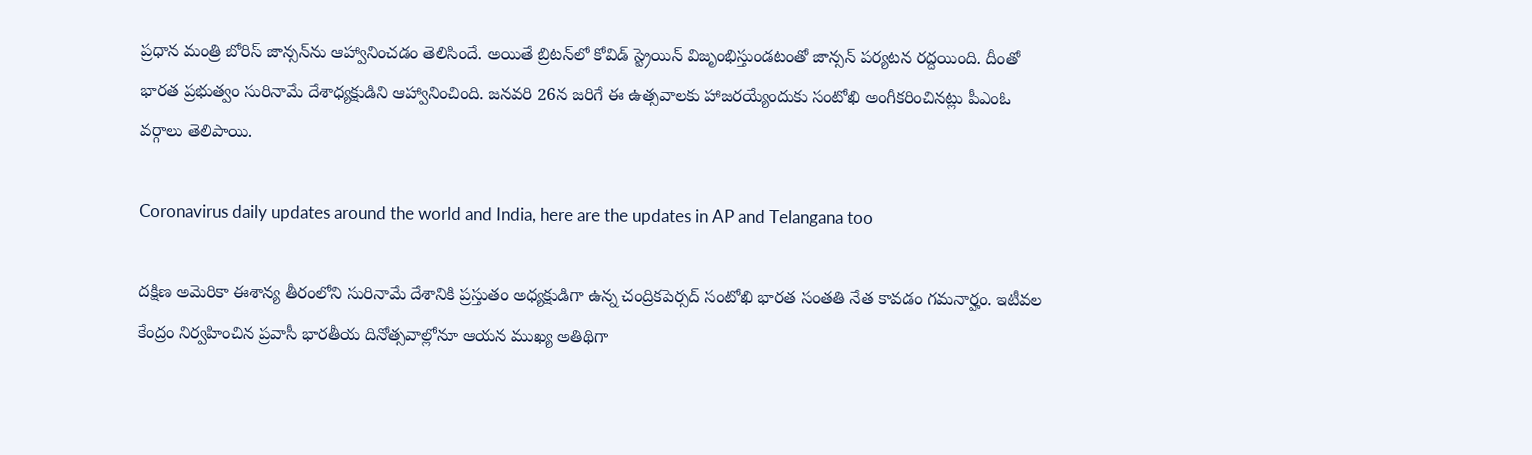ప్రధాన మంత్రి బోరిస్ జాన్సన్‌ను ఆహ్వానించడం తెలిసిందే. అయితే బ్రిటన్‌లో కోవిడ్ స్ట్రెయిన్ విజృంభిస్తుండటంతో జాన్సన్ పర్యటన రద్దయింది. దీంతో భారత ప్రభుత్వం సురినామే దేశాధ్యక్షుడిని ఆహ్వానించింది. జనవరి 26న జరిగే ఈ ఉత్సవాలకు హాజరయ్యేందుకు సంటోఖి అంగీకరించినట్లు పీఎంఓ వర్గాలు తెలిపాయి.

Coronavirus daily updates around the world and India, here are the updates in AP and Telangana too

దక్షిణ అమెరికా ఈశాన్య తీరంలోని సురినామే దేశానికి ప్రస్తుతం అధ్యక్షుడిగా ఉన్న చంద్రికపెర్సద్ సంటోఖి భారత సంతతి నేత కావడం గమనార్హం. ఇటీవల కేంద్రం నిర్వహించిన ప్రవాసీ భారతీయ దినోత్సవాల్లోనూ ఆయన ముఖ్య అతిథిగా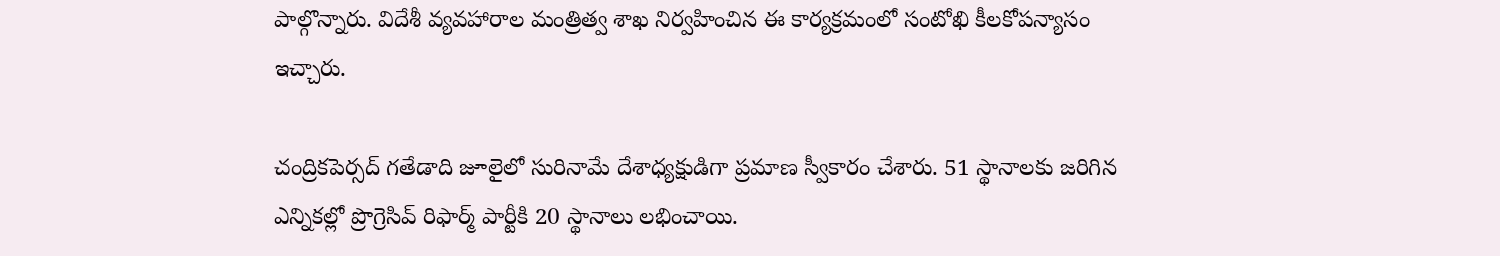పాల్గొన్నారు. విదేశీ వ్యవహారాల మంత్రిత్వ శాఖ నిర్వహించిన ఈ కార్యక్రమంలో సంటోఖి కీలకోపన్యాసం ఇచ్చారు.

చంద్రికపెర్సద్ గతేడాది జూలైలో సురినామే దేశాధ్యక్షుడిగా ప్రమాణ స్వీకారం చేశారు. 51 స్థానాలకు జరిగిన ఎన్నికల్లో ప్రొగ్రెసివ్ రిఫార్మ్ పార్టీకి 20 స్థానాలు లభించాయి.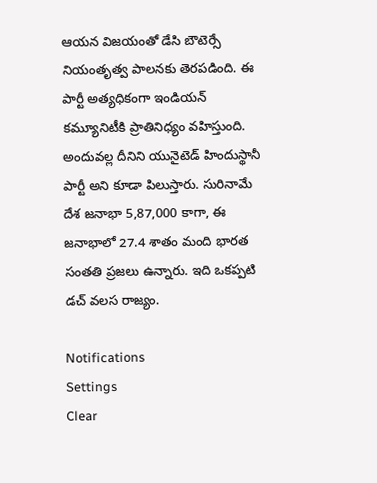ఆయన విజయంతో డేసి బౌటెర్సే నియంత‌ృత్వ పాలనకు తెరపడింది. ఈ పార్టీ అత్యధికంగా ఇండియన్ కమ్యూనిటీకి ప్రాతినిధ్యం వహిస్తుంది. అందువల్ల దీనిని యునైటెడ్ హిందుస్థానీ పార్టీ అని కూడా పిలుస్తారు. సురినామే దేశ జనాభా 5,87,000 కాగా, ఈ జనాభాలో 27.4 శాతం మంది భారత సంతతి ప్రజలు ఉన్నారు. ఇది ఒకప్పటి డచ్ వలస రాజ్యం.

Notifications
Settings
Clear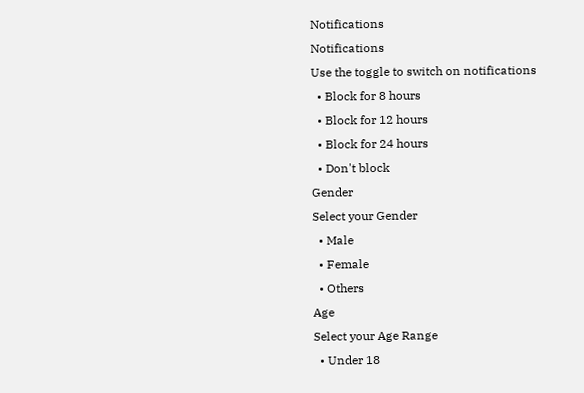Notifications
Notifications
Use the toggle to switch on notifications
  • Block for 8 hours
  • Block for 12 hours
  • Block for 24 hours
  • Don't block
Gender
Select your Gender
  • Male
  • Female
  • Others
Age
Select your Age Range
  • Under 18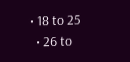• 18 to 25
  • 26 to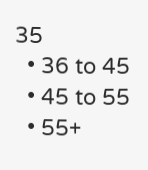35
  • 36 to 45
  • 45 to 55
  • 55+